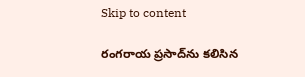Skip to content

రంగరాయ ప్రసాద్‌ను కలిసిన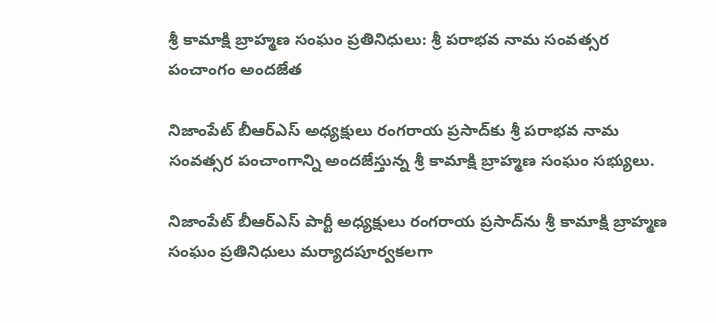శ్రీ కామాక్షి బ్రాహ్మణ సంఘం ప్రతినిధులు: శ్రీ పరాభవ నామ సంవత్సర పంచాంగం అందజేత

నిజాంపేట్ బీఆర్ఎస్ అధ్యక్షులు రంగరాయ ప్రసాద్‌కు శ్రీ పరాభవ నామ సంవత్సర పంచాంగాన్ని అందజేస్తున్న శ్రీ కామాక్షి బ్రాహ్మణ సంఘం సభ్యులు.

నిజాంపేట్ బీఆర్ఎస్ పార్టీ అధ్యక్షులు రంగరాయ ప్రసాద్‌ను శ్రీ కామాక్షి బ్రాహ్మణ సంఘం ప్రతినిధులు మర్యాదపూర్వకలగా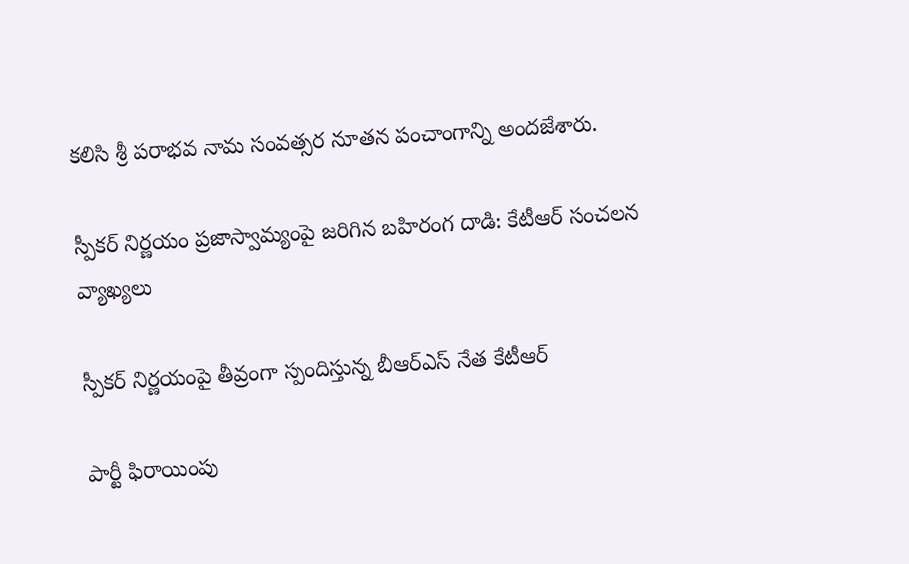కలిసి శ్రీ పరాభవ నామ సంవత్సర నూతన పంచాంగాన్ని అందజేశారు.

స్పీకర్ నిర్ణయం ప్రజాస్వామ్యంపై జరిగిన బహిరంగ దాడి: కేటీఆర్ సంచలన వ్యాఖ్యలు

స్పీకర్ నిర్ణయంపై తీవ్రంగా స్పందిస్తున్న బీఆర్ఎస్ నేత కేటీఆర్

పార్టీ ఫిరాయింపు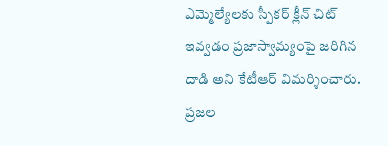ఎమ్మెల్యేలకు స్పీకర్ క్లీన్ చిట్ ఇవ్వడం ప్రజాస్వామ్యంపై జరిగిన దాడి అని కేటీఆర్ విమర్శించారు. ప్రజల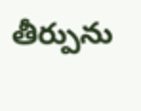తీర్పును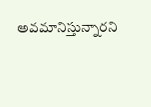అవమానిస్తున్నారని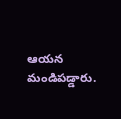ఆయన మండిపడ్డారు.